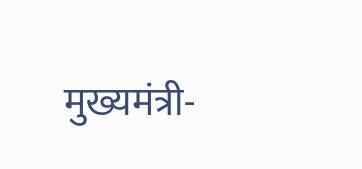मुख्यमंत्री-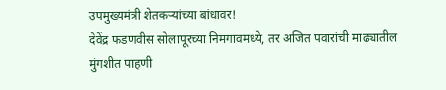उपमुख्यमंत्री शेतकऱ्यांच्या बांधावर!
देवेंद्र फडणवीस सोलापूरच्या निमगावमध्ये, तर अजित पवारांची माढ्यातील मुंगशीत पाहणी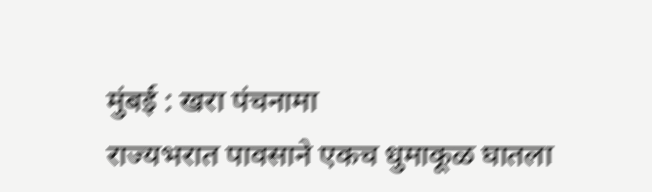मुंबई : खरा पंचनामा
राज्यभरात पावसाने एकच धुमाकूळ घातला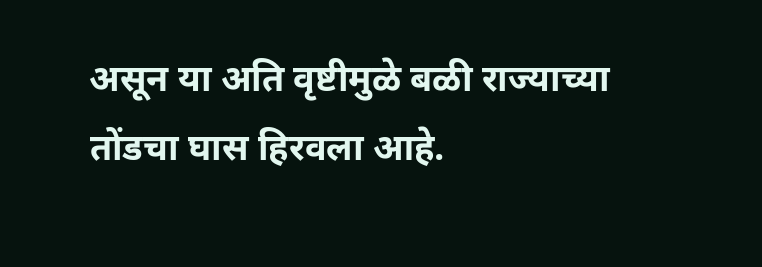असून या अति वृष्टीमुळे बळी राज्याच्या तोंडचा घास हिरवला आहे.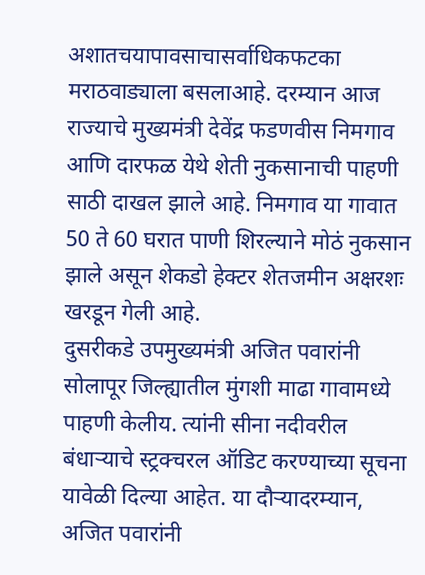अशातचयापावसाचासर्वाधिकफटका मराठवाड्याला बसलाआहे. दरम्यान आज राज्याचे मुख्यमंत्री देवेंद्र फडणवीस निमगाव आणि दारफळ येथे शेती नुकसानाची पाहणी साठी दाखल झाले आहे. निमगाव या गावात 50 ते 60 घरात पाणी शिरल्याने मोठं नुकसान झाले असून शेकडो हेक्टर शेतजमीन अक्षरशः खरडून गेली आहे.
दुसरीकडे उपमुख्यमंत्री अजित पवारांनी सोलापूर जिल्ह्यातील मुंगशी माढा गावामध्ये पाहणी केलीय. त्यांनी सीना नदीवरील बंधाऱ्याचे स्ट्रक्चरल ऑडिट करण्याच्या सूचना यावेळी दिल्या आहेत. या दौऱ्यादरम्यान, अजित पवारांनी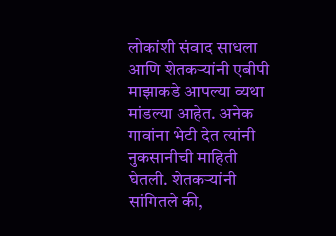लोकांशी संवाद साधला आणि शेतकऱ्यांनी एबीपी माझाकडे आपल्या व्यथा मांडल्या आहेत. अनेक गावांना भेटी देत त्यांनी नुकसानीची माहिती घेतली. शेतकऱ्यांनी सांगितले की,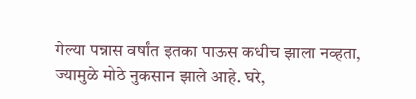गेल्या पन्नास वर्षांत इतका पाऊस कधीच झाला नव्हता, ज्यामुळे मोठे नुकसान झाले आहे. घरे,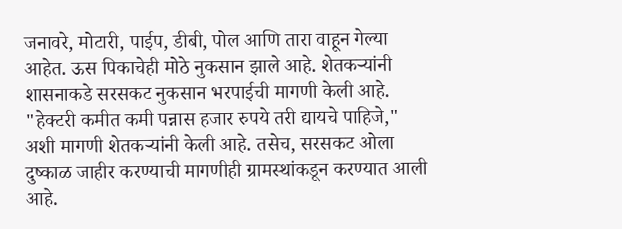जनावरे, मोटारी, पाईप, डीबी, पोल आणि तारा वाहून गेल्या आहेत. ऊस पिकाचेही मोठे नुकसान झाले आहे. शेतकऱ्यांनी शासनाकडे सरसकट नुकसान भरपाईची मागणी केली आहे.
"हेक्टरी कमीत कमी पन्नास हजार रुपये तरी द्यायचे पाहिजे," अशी मागणी शेतकऱ्यांनी केली आहे. तसेच, सरसकट ओला दुष्काळ जाहीर करण्याची मागणीही ग्रामस्थांकडून करण्यात आली आहे.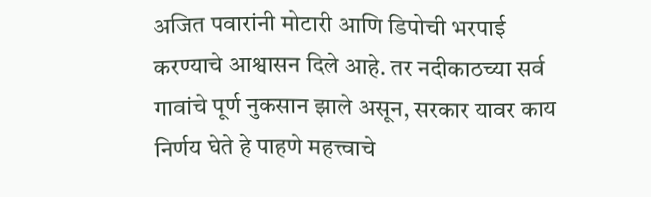अजित पवारांनी मोटारी आणि डिपोची भरपाई करण्याचे आश्वासन दिले आहे. तर नदीकाठच्या सर्व गावांचे पूर्ण नुकसान झाले असून, सरकार यावर काय निर्णय घेते हे पाहणे महत्त्वाचे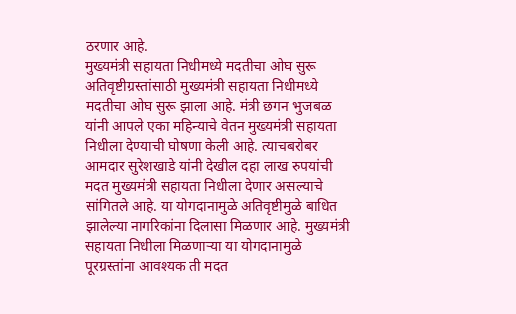ठरणार आहे.
मुख्यमंत्री सहायता निधीमध्ये मदतीचा ओघ सुरू
अतिवृष्टीग्रस्तांसाठी मुख्यमंत्री सहायता निधीमध्ये मदतीचा ओघ सुरू झाला आहे. मंत्री छगन भुजबळ यांनी आपले एका महिन्याचे वेतन मुख्यमंत्री सहायता निधीला देण्याची घोषणा केली आहे. त्याचबरोबर आमदार सुरेशखाडे यांनी देखील दहा लाख रुपयांची मदत मुख्यमंत्री सहायता निधीला देणार असल्याचे सांगितले आहे. या योगदानामुळे अतिवृष्टीमुळे बाधित झालेल्या नागरिकांना दिलासा मिळणार आहे. मुख्यमंत्री सहायता निधीला मिळणाऱ्या या योगदानामुळे पूरग्रस्तांना आवश्यक ती मदत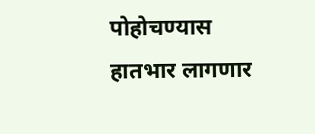पोहोचण्यास हातभार लागणार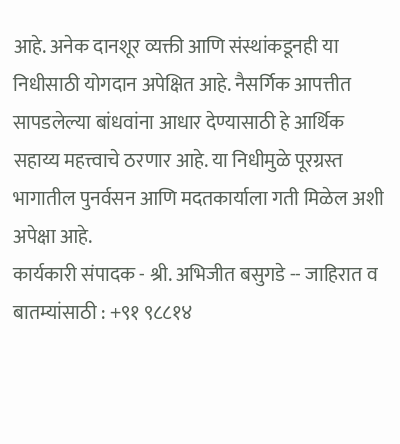आहे. अनेक दानशूर व्यक्ती आणि संस्थांकडूनही या निधीसाठी योगदान अपेक्षित आहे. नैसर्गिक आपत्तीत सापडलेल्या बांधवांना आधार देण्यासाठी हे आर्थिक सहाय्य महत्त्वाचे ठरणार आहे. या निधीमुळे पूरग्रस्त भागातील पुनर्वसन आणि मदतकार्याला गती मिळेल अशी अपेक्षा आहे.
कार्यकारी संपादक - श्री. अभिजीत बसुगडे -- जाहिरात व बातम्यांसाठी : +९१ ९८८१४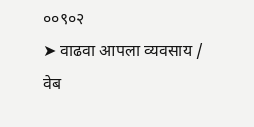००९०२
➤ वाढवा आपला व्यवसाय / वेब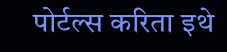पोर्टल्स करिता इथे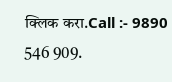क्लिक करा.Call :- 9890 546 909.